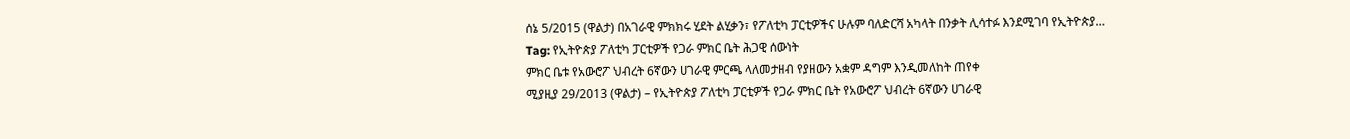ሰኔ 5/2015 (ዋልታ) በአገራዊ ምክክሩ ሂደት ልሂቃን፣ የፖለቲካ ፓርቲዎችና ሁሉም ባለድርሻ አካላት በንቃት ሊሳተፉ እንደሚገባ የኢትዮጵያ…
Tag: የኢትዮጵያ ፖለቲካ ፓርቲዎች የጋራ ምክር ቤት ሕጋዊ ሰውነት
ምክር ቤቱ የአውሮፖ ህብረት 6ኛውን ሀገራዊ ምርጫ ላለመታዘብ የያዘውን አቋም ዳግም እንዲመለከት ጠየቀ
ሚያዚያ 29/2013 (ዋልታ) – የኢትዮጵያ ፖለቲካ ፓርቲዎች የጋራ ምክር ቤት የአውሮፖ ህብረት 6ኛውን ሀገራዊ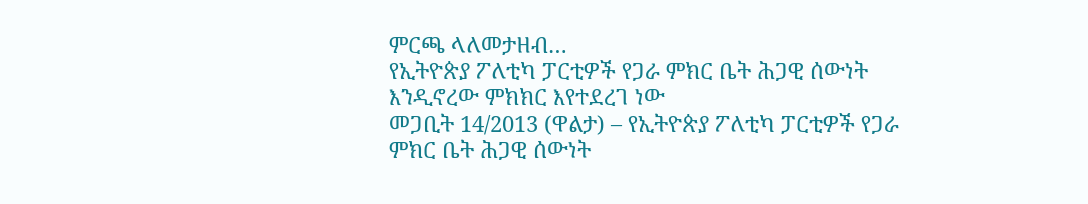ምርጫ ላለመታዘብ…
የኢትዮጵያ ፖለቲካ ፓርቲዎች የጋራ ምክር ቤት ሕጋዊ ሰውነት እንዲኖረው ምክክር እየተደረገ ነው
መጋቢት 14/2013 (ዋልታ) – የኢትዮጵያ ፖለቲካ ፓርቲዎች የጋራ ምክር ቤት ሕጋዊ ሰውነት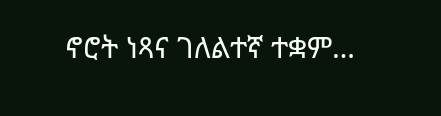ኖሮት ነጻና ገለልተኛ ተቋም…